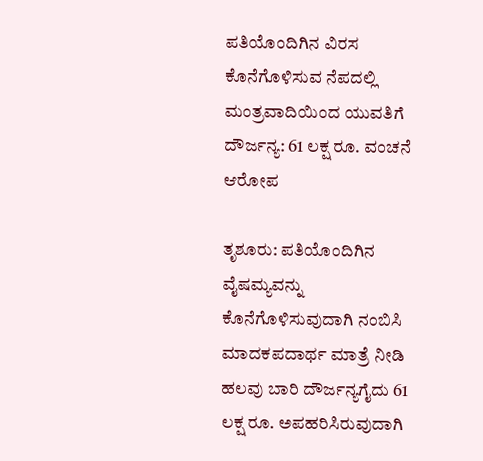ಪತಿಯೊಂದಿಗಿನ ವಿರಸ ಕೊನೆಗೊಳಿಸುವ ನೆಪದಲ್ಲಿ ಮಂತ್ರವಾದಿಯಿಂದ ಯುವತಿಗೆ ದೌರ್ಜನ್ಯ: 61 ಲಕ್ಷ ರೂ. ವಂಚನೆ ಆರೋಪ

ತೃಶೂರು: ಪತಿಯೊಂದಿಗಿನ ವೈಷಮ್ಯವನ್ನು ಕೊನೆಗೊಳಿಸುವುದಾಗಿ ನಂಬಿಸಿ ಮಾದಕಪದಾರ್ಥ ಮಾತ್ರೆ ನೀಡಿ ಹಲವು ಬಾರಿ ದೌರ್ಜನ್ಯಗೈದು 61 ಲಕ್ಷ ರೂ. ಅಪಹರಿಸಿರುವುದಾಗಿ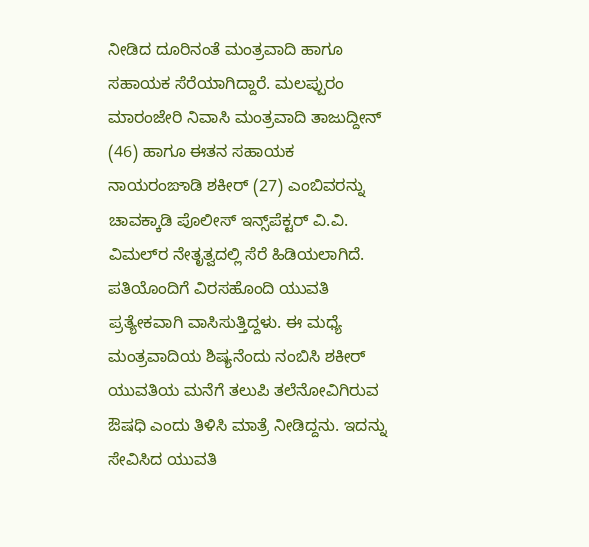ನೀಡಿದ ದೂರಿನಂತೆ ಮಂತ್ರವಾದಿ ಹಾಗೂ ಸಹಾಯಕ ಸೆರೆಯಾಗಿದ್ದಾರೆ. ಮಲಪ್ಪುರಂ ಮಾರಂಜೇರಿ ನಿವಾಸಿ ಮಂತ್ರವಾದಿ ತಾಜುದ್ದೀನ್ (46) ಹಾಗೂ ಈತನ ಸಹಾಯಕ ನಾಯರಂಙಾಡಿ ಶಕೀರ್ (27) ಎಂಬಿವರನ್ನು ಚಾವಕ್ಕಾಡಿ ಪೊಲೀಸ್ ಇನ್ಸ್‌ಪೆಕ್ಟರ್ ವಿ.ವಿ. ವಿಮಲ್‌ರ ನೇತೃತ್ವದಲ್ಲಿ ಸೆರೆ ಹಿಡಿಯಲಾಗಿದೆ. ಪತಿಯೊಂದಿಗೆ ವಿರಸಹೊಂದಿ ಯುವತಿ ಪ್ರತ್ಯೇಕವಾಗಿ ವಾಸಿಸುತ್ತಿದ್ದಳು. ಈ ಮಧ್ಯೆ ಮಂತ್ರವಾದಿಯ ಶಿಷ್ಯನೆಂದು ನಂಬಿಸಿ ಶಕೀರ್ ಯುವತಿಯ ಮನೆಗೆ ತಲುಪಿ ತಲೆನೋವಿಗಿರುವ ಔಷಧಿ ಎಂದು ತಿಳಿಸಿ ಮಾತ್ರೆ ನೀಡಿದ್ದನು. ಇದನ್ನು ಸೇವಿಸಿದ ಯುವತಿ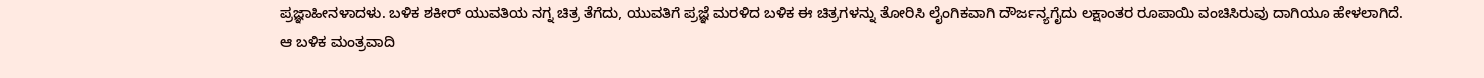ಪ್ರಜ್ಞಾಹೀನಳಾದಳು. ಬಳಿಕ ಶಕೀರ್ ಯುವತಿಯ ನಗ್ನ ಚಿತ್ರ ತೆಗೆದು, ಯುವತಿಗೆ ಪ್ರಜ್ಞೆ ಮರಳಿದ ಬಳಿಕ ಈ ಚಿತ್ರಗಳನ್ನು ತೋರಿಸಿ ಲೈಂಗಿಕವಾಗಿ ದೌರ್ಜನ್ಯಗೈದು ಲಕ್ಷಾಂತರ ರೂಪಾಯಿ ವಂಚಿಸಿರುವು ದಾಗಿಯೂ ಹೇಳಲಾಗಿದೆ. ಆ ಬಳಿಕ ಮಂತ್ರವಾದಿ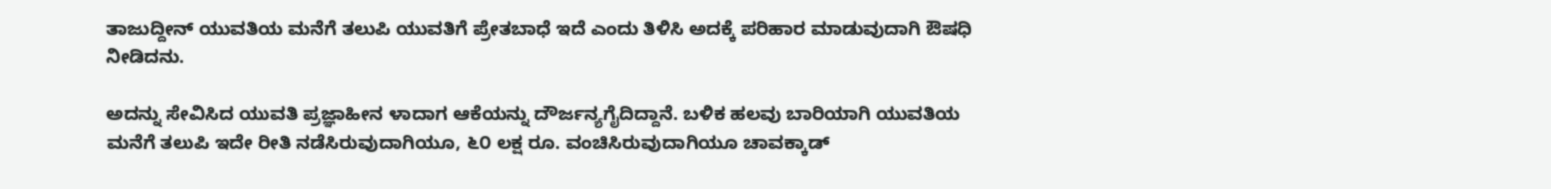ತಾಜುದ್ದೀನ್ ಯುವತಿಯ ಮನೆಗೆ ತಲುಪಿ ಯುವತಿಗೆ ಪ್ರೇತಬಾಧೆ ಇದೆ ಎಂದು ತಿಳಿಸಿ ಅದಕ್ಕೆ ಪರಿಹಾರ ಮಾಡುವುದಾಗಿ ಔಷಧಿ ನೀಡಿದನು.

ಅದನ್ನು ಸೇವಿಸಿದ ಯುವತಿ ಪ್ರಜ್ಞಾಹೀನ ಳಾದಾಗ ಆಕೆಯನ್ನು ದೌರ್ಜನ್ಯಗೈದಿದ್ದಾನೆ. ಬಳಿಕ ಹಲವು ಬಾರಿಯಾಗಿ ಯುವತಿಯ ಮನೆಗೆ ತಲುಪಿ ಇದೇ ರೀತಿ ನಡೆಸಿರುವುದಾಗಿಯೂ, ೬೦ ಲಕ್ಷ ರೂ. ವಂಚಿಸಿರುವುದಾಗಿಯೂ ಚಾವಕ್ಕಾಡ್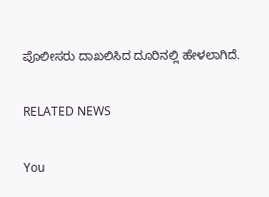ಪೊಲೀಸರು ದಾಖಲಿಸಿದ ದೂರಿನಲ್ಲಿ ಹೇಳಲಾಗಿದೆ.

RELATED NEWS

You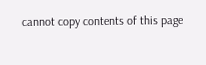cannot copy contents of this page